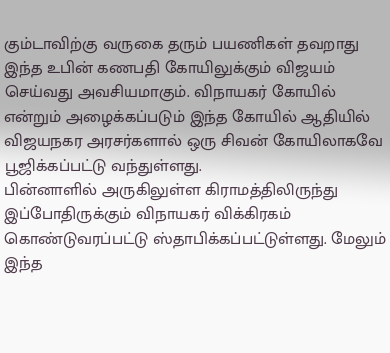கும்டாவிற்கு வருகை தரும் பயணிகள் தவறாது இந்த உபின் கணபதி கோயிலுக்கும் விஜயம் செய்வது அவசியமாகும். விநாயகர் கோயில் என்றும் அழைக்கப்படும் இந்த கோயில் ஆதியில் விஜயநகர அரசர்களால் ஒரு சிவன் கோயிலாகவே பூஜிக்கப்பட்டு வந்துள்ளது.
பின்னாளில் அருகிலுள்ள கிராமத்திலிருந்து இப்போதிருக்கும் விநாயகர் விக்கிரகம் கொண்டுவரப்பட்டு ஸ்தாபிக்கப்பட்டுள்ளது. மேலும் இந்த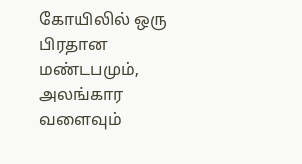கோயிலில் ஒரு பிரதான மண்டபமும், அலங்கார வளைவும்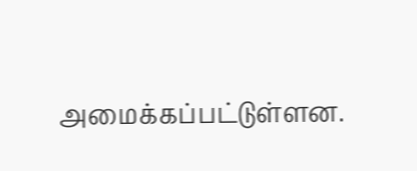அமைக்கப்பட்டுள்ளன.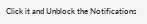Click it and Unblock the Notifications